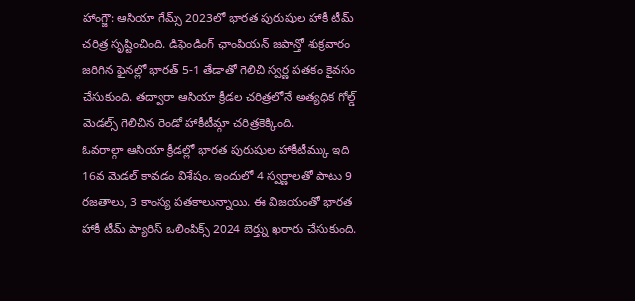హాంగ్జౌ: ఆసియా గేమ్స్ 2023లో భారత పురుషుల హాకీ టీమ్ చరిత్ర సృష్టించింది. డిఫెండింగ్ ఛాంపియన్ జపాన్తో శుక్రవారం జరిగిన ఫైనల్లో భారత్ 5-1 తేడాతో గెలిచి స్వర్ణ పతకం కైవసం చేసుకుంది. తద్వారా ఆసియా క్రీడల చరిత్రలోనే అత్యధిక గోల్డ్ మెడల్స్ గెలిచిన రెండో హాకీటీమ్గా చరిత్రకెక్కింది.
ఓవరాల్గా ఆసియా క్రీడల్లో భారత పురుషుల హాకీటీమ్కు ఇది 16వ మెడల్ కావడం విశేషం. ఇందులో 4 స్వర్ణాలతో పాటు 9 రజతాలు, 3 కాంస్య పతకాలున్నాయి. ఈ విజయంతో భారత హాకీ టీమ్ ప్యారిస్ ఒలింపిక్స్ 2024 బెర్త్ను ఖరారు చేసుకుంది.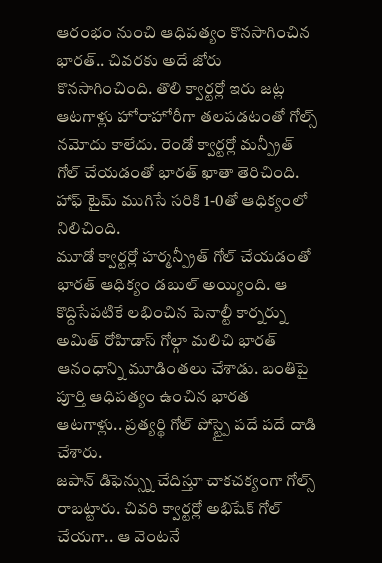ఆరంభం నుంచి ఆధిపత్యం కొనసాగించిన భారత్.. చివరకు అదే జోరు కొనసాగించింది. తొలి క్వార్టర్లో ఇరు జట్ల ఆటగాళ్లు హోరాహోరీగా తలపడటంతో గోల్స్ నమోదు కాలేదు. రెండో క్వార్టర్లో మన్ప్రీత్ గోల్ చేయడంతో భారత్ ఖాతా తెరిచింది. హాఫ్ టైమ్ ముగిసే సరికి 1-0తో ఆధిక్యంలో నిలిచింది.
మూడో క్వార్టర్లో హర్మన్ప్రీత్ గోల్ చేయడంతో భారత్ ఆధిక్యం డబుల్ అయ్యింది. ఆ కొద్దిసేపటికే లభించిన పెనాల్టీ కార్నర్ను అమిత్ రోహిడాస్ గోల్గా మలిచి భారత్ ఆనంధాన్ని మూడింతలు చేశాడు. బంతిపై పూర్తి ఆధిపత్యం ఉంచిన భారత ఆటగాళ్లు.. ప్రత్యర్థి గోల్ పోస్ట్పై పదే పదే దాడి చేశారు.
జపాన్ డిఫెన్స్ను చేదిస్తూ చాకచక్యంగా గోల్స్ రాబట్టారు. చివరి క్వార్టర్లో అభిషేక్ గోల్ చేయగా.. ఆ వెంటనే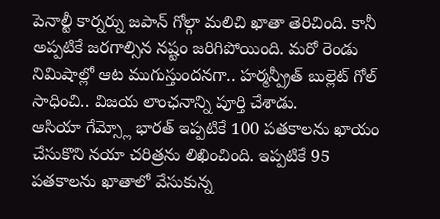పెనాల్టీ కార్నర్ను జపాన్ గోల్గా మలిచి ఖాతా తెరిచింది. కానీ అప్పటికే జరగాల్సిన నష్టం జరిగిపోయింది. మరో రెండు నిమిషాల్లో ఆట ముగుస్తుందనగా.. హర్మన్ప్రీత్ బుల్లెట్ గోల్ సాధించి.. విజయ లాంఛనాన్ని పూర్తి చేశాడు.
ఆసియా గేమ్స్లో భారత్ ఇప్పటికే 100 పతకాలను ఖాయం చేసుకొని నయా చరిత్రను లిఖించింది. ఇప్పటికే 95 పతకాలను ఖాతాలో వేసుకున్న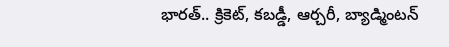భారత్.. క్రికెట్, కబడ్డీ, ఆర్చరీ, బ్యాడ్మింటన్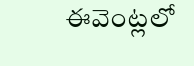ఈవెంట్లలో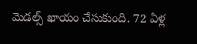మెడల్స్ ఖాయం చేసుకుంది. 72 ఏళ్ల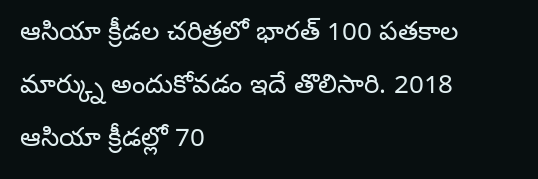ఆసియా క్రీడల చరిత్రలో భారత్ 100 పతకాల మార్క్ను అందుకోవడం ఇదే తొలిసారి. 2018 ఆసియా క్రీడల్లో 70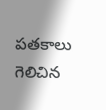పతకాలు గెలిచిన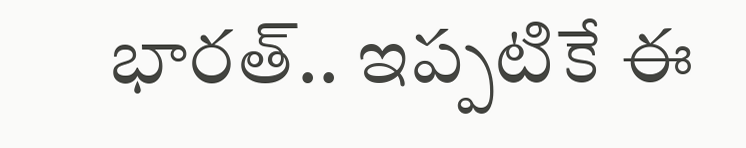భారత్.. ఇప్పటికే ఈ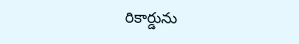రికార్డును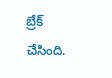బ్రేక్ చేసింది.